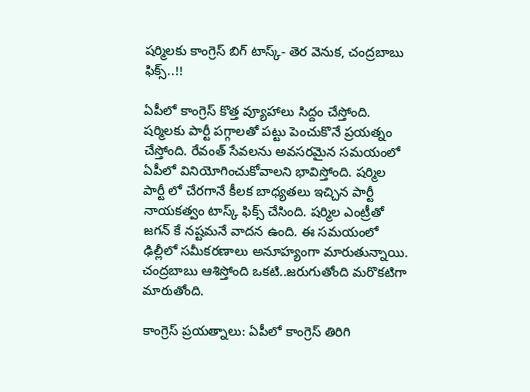షర్మిలకు కాంగ్రెస్ బిగ్ టాస్క్- తెర వెనుక, చంద్రబాబు ఫిక్స్..!!

ఏపీలో కాంగ్రెస్ కొత్త వ్యూహాలు సిద్దం చేస్తోంది. షర్మిలకు పార్టీ పగ్గాలతో పట్టు పెంచుకొనే ప్రయత్నం చేస్తోంది. రేవంత్ సేవలను అవసరమైన సమయంలో ఏపీలో వినియోగించుకోవాలని భావిస్తోంది. షర్మిల పార్టీ లో చేరగానే కీలక బాధ్యతలు ఇచ్చిన పార్టీ నాయకత్వం టాస్క్ ఫిక్స్ చేసింది. షర్మిల ఎంట్రీతో జగన్ కే నష్టమనే వాదన ఉంది. ఈ సమయంలో ఢిల్లీలో సమీకరణాలు అనూహ్యంగా మారుతున్నాయి. చంద్రబాబు ఆశిస్తోంది ఒకటి..జరుగుతోంది మరొకటిగా మారుతోంది.

కాంగ్రెస్ ప్రయత్నాలు: ఏపీలో కాంగ్రెస్ తిరిగి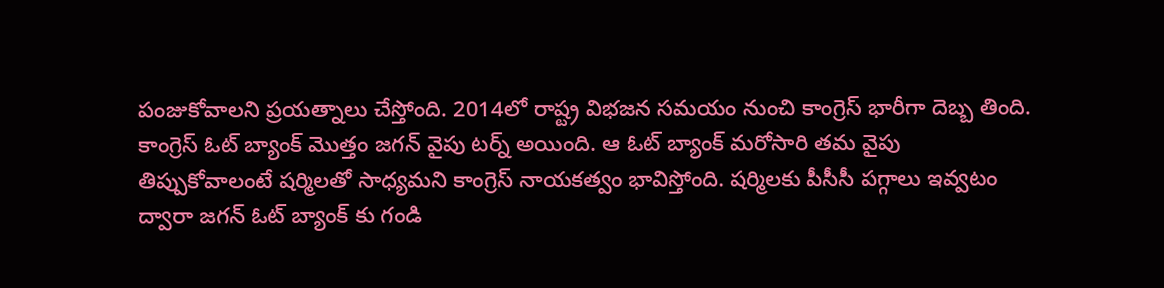పంజుకోవాలని ప్రయత్నాలు చేస్తోంది. 2014లో రాష్ట్ర విభజన సమయం నుంచి కాంగ్రెస్ భారీగా దెబ్బ తింది. కాంగ్రెస్ ఓట్ బ్యాంక్ మొత్తం జగన్ వైపు టర్న్ అయింది. ఆ ఓట్ బ్యాంక్ మరోసారి తమ వైపు తిప్పుకోవాలంటే షర్మిలతో సాధ్యమని కాంగ్రెస్ నాయకత్వం భావిస్తోంది. షర్మిలకు పీసీసీ పగ్గాలు ఇవ్వటం ద్వారా జగన్ ఓట్ బ్యాంక్ కు గండి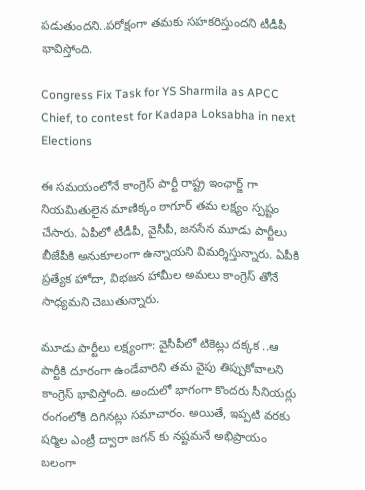పడుతుందని..పరోక్షంగా తమకు సహకరిస్తుందని టీడీపీ భావిస్తోంది.

Congress Fix Task for YS Sharmila as APCC Chief, to contest for Kadapa Loksabha in next Elections

ఈ సమయంలోనే కాంగ్రెస్ పార్టీ రాష్ట్ర ఇంఛార్జ్ గా నియమితులైన మాణిక్కం ఠాగూర్ తమ లక్ష్యం స్పష్టం చేసారు. ఏపీలో టీడీపీ, వైసీపీ, జనసేన మూడు పార్టీలు బీజేపీకి అనుకూలంగా ఉన్నాయని విమర్శిస్తున్నారు. ఏపీకి ప్రత్యేక హోదా, విభజన హామీల అమలు కాంగ్రెస్ తోనే సాధ్యమని చెబుతున్నారు.

మూడు పార్టీలు లక్ష్యంగా: వైసీపీలో టికెట్లు దక్కక ..ఆ పార్టీకి దూరంగా ఉండేవారిని తమ వైపు తిప్పుకోవాలని కాంగ్రెస్ భావిస్తోంది. అందులో భాగంగా కొందరు సీనియర్లు రంగంలోకి దిగినట్లు సమాచారం. అయితే, ఇప్పటి వరకు షర్మిల ఎంట్రీ ద్వారా జగన్ కు నష్టమనే అభిప్రాయం బలంగా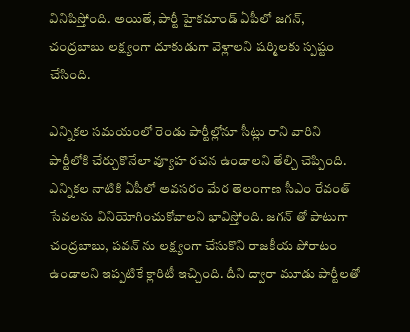వినిపిస్తోంది. అయితే, పార్టీ హైకమాండ్ ఏపీలో జగన్, చంద్రబాబు లక్ష్యంగా దూకుడుగా వెళ్లాలని షర్మిలకు స్పష్టం చేసింది.

ఎన్నికల సమయంలో రెండు పార్టీల్లోనూ సీట్లు రాని వారిని పార్టీలోకి చేర్చుకొనేలా వ్యూహ రచన ఉండాలని తేల్చి చెప్పింది. ఎన్నికల నాటికి ఏపీలో అవసరం మేర తెలంగాణ సీఎం రేవంత్ సేవలను వినియోగించుకోవాలని భావిస్తోంది. జగన్ తో పాటుగా చంద్రబాబు, పవన్ ను లక్ష్యంగా చేసుకొని రాజకీయ పోరాటం ఉండాలని ఇప్పటికే క్లారిటీ ఇచ్చింది. దీని ద్వారా మూడు పార్టీలతో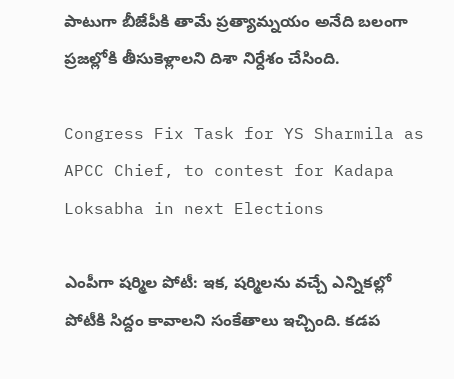పాటుగా బీజేపీకి తామే ప్రత్యామ్నయం అనేది బలంగా ప్రజల్లోకి తీసుకెళ్లాలని దిశా నిర్దేశం చేసింది.

Congress Fix Task for YS Sharmila as APCC Chief, to contest for Kadapa Loksabha in next Elections

ఎంపీగా షర్మిల పోటీ: ఇక, షర్మిలను వచ్చే ఎన్నికల్లో పోటీకి సిద్దం కావాలని సంకేతాలు ఇచ్చింది. కడప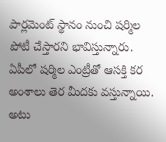పార్లమెంట్ స్థానం నుంచి షర్మిల పోటీ చేస్తారని భావిస్తున్నారు. ఏపీలో షర్మిల ఎంట్రీతో ఆసక్తి కర అంశాలు తెర మీదకు వస్తున్నాయి. అటు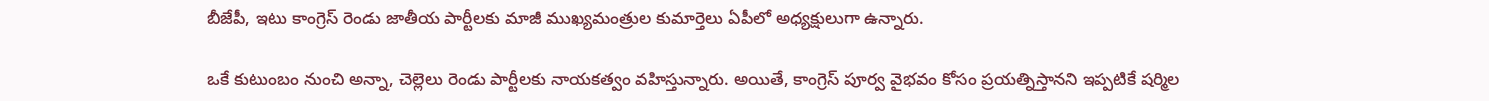బీజేపీ, ఇటు కాంగ్రెస్ రెండు జాతీయ పార్టీలకు మాజీ ముఖ్యమంత్రుల కుమార్తెలు ఏపీలో అధ్యక్షులుగా ఉన్నారు.

ఒకే కుటుంబం నుంచి అన్నా, చెల్లెలు రెండు పార్టీలకు నాయకత్వం వహిస్తున్నారు. అయితే, కాంగ్రెస్ పూర్వ వైభవం కోసం ప్రయత్నిస్తానని ఇప్పటికే షర్మిల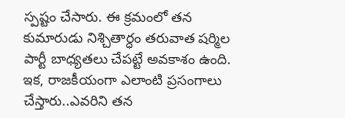స్పష్టం చేసారు. ఈ క్రమంలో తన కుమారుడు నిశ్చితార్ధం తరువాత షర్మిల పార్టీ బాధ్యతలు చేపట్టే అవకాశం ఉంది. ఇక, రాజకీయంగా ఎలాంటి ప్రసంగాలు చేస్తారు..ఎవరిని తన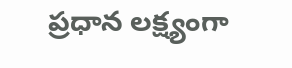ప్రధాన లక్ష్యంగా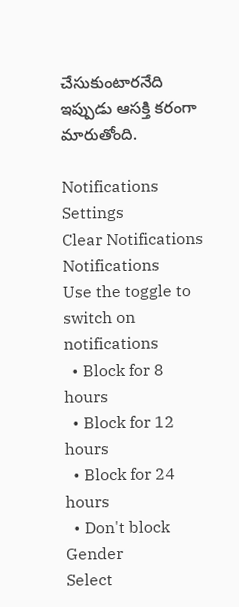చేసుకుంటారనేది ఇప్పుడు ఆసక్తి కరంగా మారుతోంది.

Notifications
Settings
Clear Notifications
Notifications
Use the toggle to switch on notifications
  • Block for 8 hours
  • Block for 12 hours
  • Block for 24 hours
  • Don't block
Gender
Select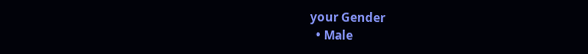your Gender
  • Male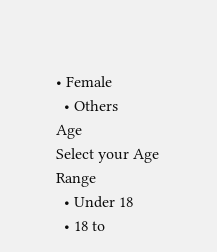• Female
  • Others
Age
Select your Age Range
  • Under 18
  • 18 to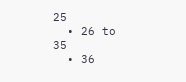25
  • 26 to 35
  • 36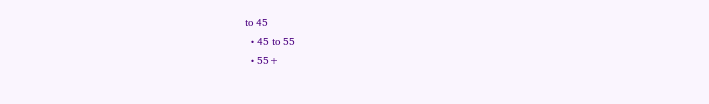to 45
  • 45 to 55
  • 55+